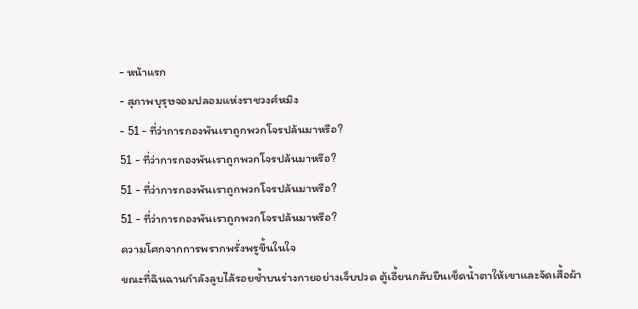- หน้าแรก
- สุภาพบุรุษจอมปลอมแห่งราชวงศ์หมิง
- 51 - ที่ว่าการกองพันเราถูกพวกโจรปล้นมาหรือ?
51 - ที่ว่าการกองพันเราถูกพวกโจรปล้นมาหรือ?
51 - ที่ว่าการกองพันเราถูกพวกโจรปล้นมาหรือ?
51 - ที่ว่าการกองพันเราถูกพวกโจรปล้นมาหรือ?
ความโศกจากการพรากพรั่งพรูขึ้นในใจ
ขณะที่ฉินฉานกำลังลูบไล้รอยช้ำบนร่างกายอย่างเจ็บปวด ตู้เอี้ยนกลับยืนเช็ดน้ำตาให้เขาและจัดเสื้อผ้า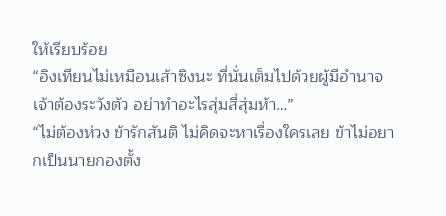ให้เรียบร้อย
“อิงเทียนไม่เหมือนเส้าซิงนะ ที่นั่นเต็มไปด้วยผู้มีอำนาจ เจ้าต้องระวังตัว อย่าทำอะไรสุ่มสี่สุ่มห้า…”
“ไม่ต้องห่วง ข้ารักสันติ ไม่คิดจะหาเรื่องใครเลย ข้าไม่อยากเป็นนายกองตั้ง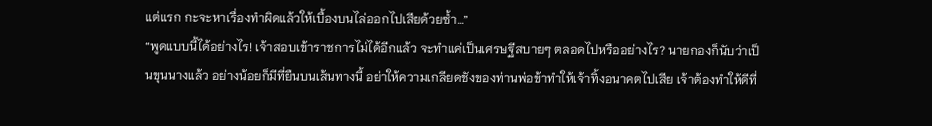แต่แรก กะจะหาเรื่องทำผิดแล้วให้เบื้องบนไล่ออกไปเสียด้วยซ้ำ…”
“พูดแบบนี้ได้อย่างไร! เจ้าสอบเข้าราชการไม่ได้อีกแล้ว จะทำแค่เป็นเศรษฐีสบายๆ ตลอดไปหรืออย่างไร? นายกองก็นับว่าเป็นขุนนางแล้ว อย่างน้อยก็มีที่ยืนบนเส้นทางนี้ อย่าให้ความเกลียดชังของท่านพ่อข้าทำให้เจ้าทิ้งอนาคตไปเสีย เจ้าต้องทำให้ดีที่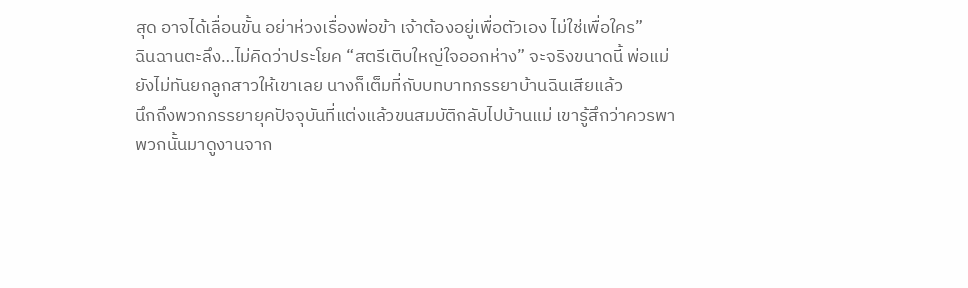สุด อาจได้เลื่อนขั้น อย่าห่วงเรื่องพ่อข้า เจ้าต้องอยู่เพื่อตัวเอง ไม่ใช่เพื่อใคร”
ฉินฉานตะลึง…ไม่คิดว่าประโยค “สตรีเติบใหญ่ใจออกห่าง” จะจริงขนาดนี้ พ่อแม่ยังไม่ทันยกลูกสาวให้เขาเลย นางก็เต็มที่กับบทบาทภรรยาบ้านฉินเสียแล้ว
นึกถึงพวกภรรยายุคปัจจุบันที่แต่งแล้วขนสมบัติกลับไปบ้านแม่ เขารู้สึกว่าควรพาพวกนั้นมาดูงานจาก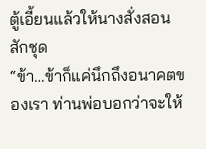ตู้เอี้ยนแล้วให้นางสั่งสอนสักชุด
“ข้า…ข้าก็แค่นึกถึงอนาคตของเรา ท่านพ่อบอกว่าจะให้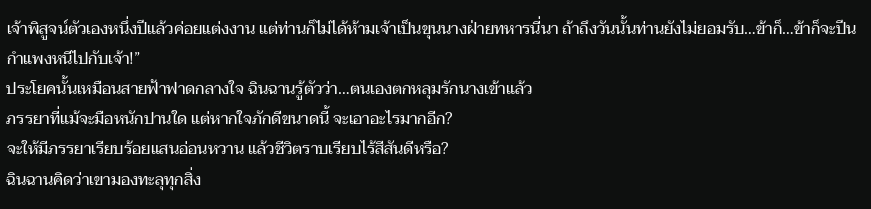เจ้าพิสูจน์ตัวเองหนึ่งปีแล้วค่อยแต่งงาน แต่ท่านก็ไม่ได้ห้ามเจ้าเป็นขุนนางฝ่ายทหารนี่นา ถ้าถึงวันนั้นท่านยังไม่ยอมรับ…ข้าก็…ข้าก็จะปีนกำแพงหนีไปกับเจ้า!”
ประโยคนั้นเหมือนสายฟ้าฟาดกลางใจ ฉินฉานรู้ตัวว่า…ตนเองตกหลุมรักนางเข้าแล้ว
ภรรยาที่แม้จะมือหนักปานใด แต่หากใจภักดีขนาดนี้ จะเอาอะไรมากอีก?
จะให้มีภรรยาเรียบร้อยแสนอ่อนหวาน แล้วชีวิตราบเรียบไร้สีสันดีหรือ?
ฉินฉานคิดว่าเขามองทะลุทุกสิ่ง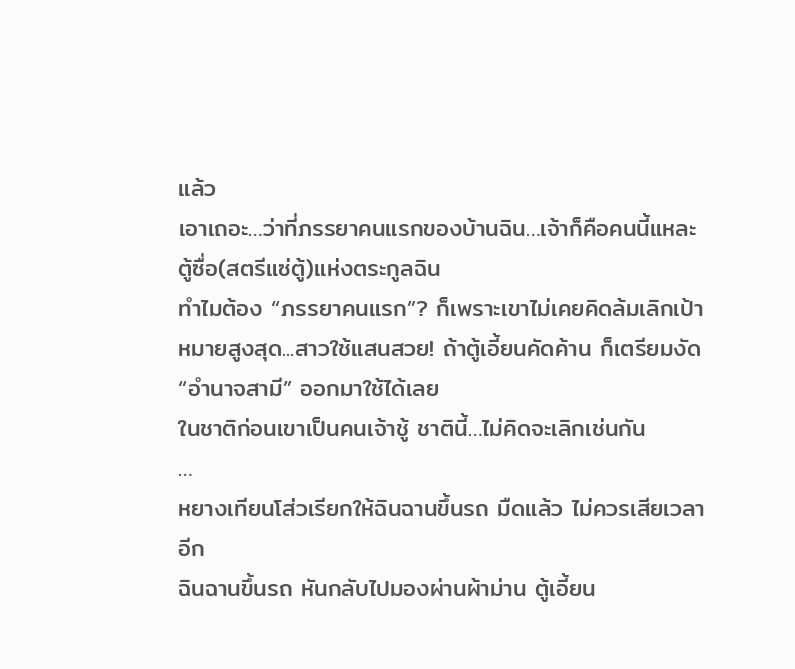แล้ว
เอาเถอะ…ว่าที่ภรรยาคนแรกของบ้านฉิน…เจ้าก็คือคนนี้แหละ ตู้ซื่อ(สตรีแซ่ตู้)แห่งตระกูลฉิน
ทำไมต้อง “ภรรยาคนแรก”? ก็เพราะเขาไม่เคยคิดล้มเลิกเป้าหมายสูงสุด...สาวใช้แสนสวย! ถ้าตู้เอี้ยนคัดค้าน ก็เตรียมงัด “อำนาจสามี” ออกมาใช้ได้เลย
ในชาติก่อนเขาเป็นคนเจ้าชู้ ชาตินี้…ไม่คิดจะเลิกเช่นกัน
…
หยางเทียนโส่วเรียกให้ฉินฉานขึ้นรถ มืดแล้ว ไม่ควรเสียเวลาอีก
ฉินฉานขึ้นรถ หันกลับไปมองผ่านผ้าม่าน ตู้เอี้ยน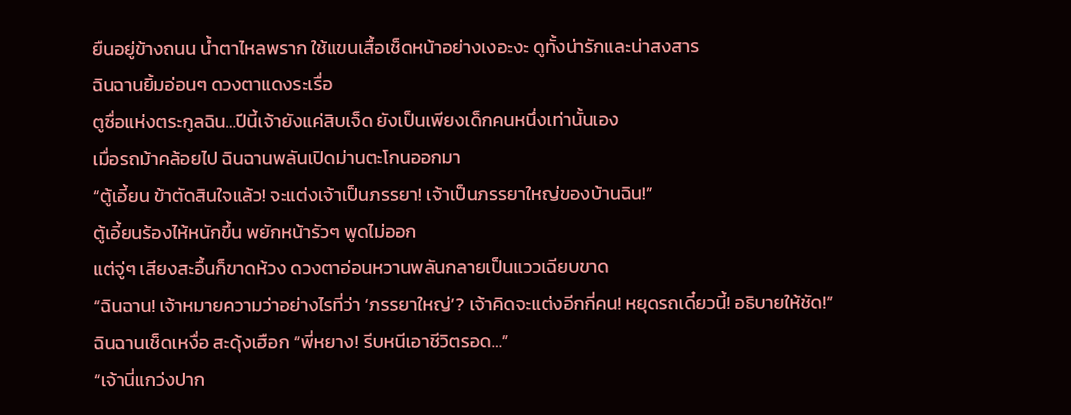ยืนอยู่ข้างถนน น้ำตาไหลพราก ใช้แขนเสื้อเช็ดหน้าอย่างเงอะงะ ดูทั้งน่ารักและน่าสงสาร
ฉินฉานยิ้มอ่อนๆ ดวงตาแดงระเรื่อ
ตูซื่อแห่งตระกูลฉิน…ปีนี้เจ้ายังแค่สิบเจ็ด ยังเป็นเพียงเด็กคนหนึ่งเท่านั้นเอง
เมื่อรถม้าคล้อยไป ฉินฉานพลันเปิดม่านตะโกนออกมา
“ตู้เอี้ยน ข้าตัดสินใจแล้ว! จะแต่งเจ้าเป็นภรรยา! เจ้าเป็นภรรยาใหญ่ของบ้านฉิน!”
ตู้เอี้ยนร้องไห้หนักขึ้น พยักหน้ารัวๆ พูดไม่ออก
แต่จู่ๆ เสียงสะอื้นก็ขาดห้วง ดวงตาอ่อนหวานพลันกลายเป็นแววเฉียบขาด
“ฉินฉาน! เจ้าหมายความว่าอย่างไรที่ว่า ‘ภรรยาใหญ่’? เจ้าคิดจะแต่งอีกกี่คน! หยุดรถเดี๋ยวนี้! อธิบายให้ชัด!”
ฉินฉานเช็ดเหงื่อ สะดุ้งเฮือก “พี่หยาง! รีบหนีเอาชีวิตรอด…”
“เจ้านี่แกว่งปาก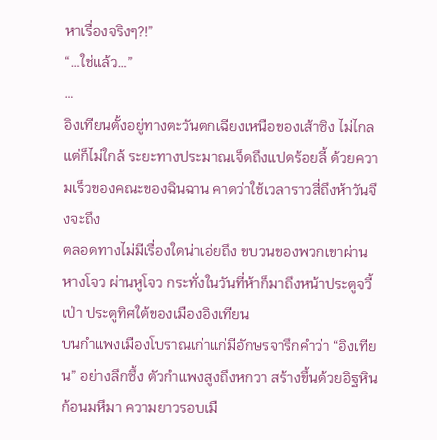หาเรื่องจริงๆ?!”
“…ใช่แล้ว…”
…
อิงเทียนตั้งอยู่ทางตะวันตกเฉียงเหนือของเส้าซิง ไม่ไกลแต่ก็ไม่ใกล้ ระยะทางประมาณเจ็ดถึงแปดร้อยลี้ ด้วยความเร็วของคณะของฉินฉาน คาดว่าใช้เวลาราวสี่ถึงห้าวันจึงจะถึง
ตลอดทางไม่มีเรื่องใดน่าเอ่ยถึง ขบวนของพวกเขาผ่านหางโจว ผ่านหูโจว กระทั่งในวันที่ห้าก็มาถึงหน้าประตูจวี้เป่า ประตูทิศใต้ของเมืองอิงเทียน
บนกำแพงเมืองโบราณเก่าแก่มีอักษรจารึกคำว่า “อิงเทียน” อย่างลึกซึ้ง ตัวกำแพงสูงถึงหกวา สร้างขึ้นด้วยอิฐหินก้อนมหึมา ความยาวรอบเมื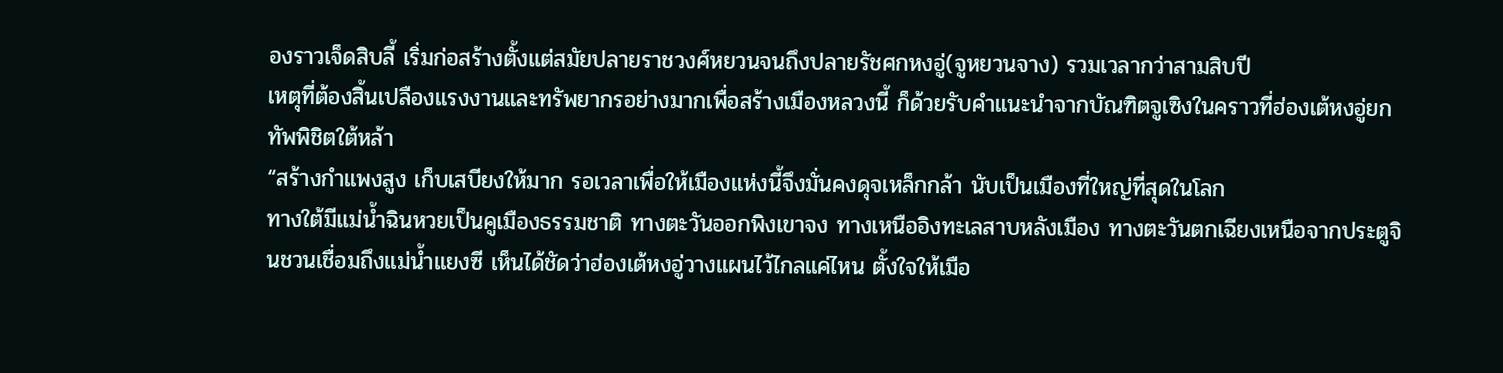องราวเจ็ดสิบลี้ เริ่มก่อสร้างตั้งแต่สมัยปลายราชวงศ์หยวนจนถึงปลายรัชศกหงอู่(จูหยวนจาง) รวมเวลากว่าสามสิบปี
เหตุที่ต้องสิ้นเปลืองแรงงานและทรัพยากรอย่างมากเพื่อสร้างเมืองหลวงนี้ ก็ด้วยรับคำแนะนำจากบัณฑิตจูเซิงในคราวที่ฮ่องเต้หงอู่ยกทัพพิชิตใต้หล้า
“สร้างกำแพงสูง เก็บเสบียงให้มาก รอเวลาเพื่อให้เมืองแห่งนี้จึงมั่นคงดุจเหล็กกล้า นับเป็นเมืองที่ใหญ่ที่สุดในโลก
ทางใต้มีแม่น้ำฉินหวยเป็นคูเมืองธรรมชาติ ทางตะวันออกพิงเขาจง ทางเหนืออิงทะเลสาบหลังเมือง ทางตะวันตกเฉียงเหนือจากประตูจินชวนเชื่อมถึงแม่น้ำแยงซี เห็นได้ชัดว่าฮ่องเต้หงอู่วางแผนไว้ไกลแค่ไหน ตั้งใจให้เมือ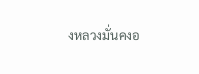งหลวงมั่นคงอ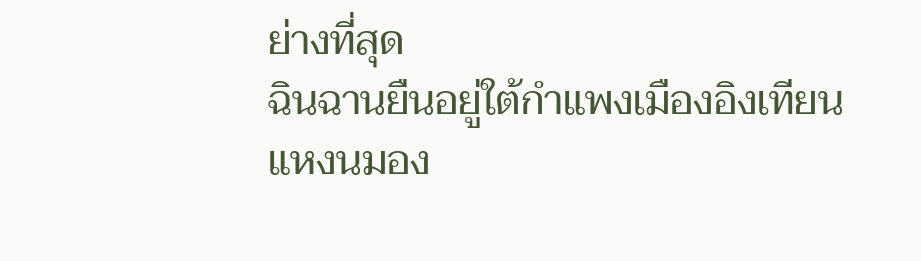ย่างที่สุด
ฉินฉานยืนอยู่ใต้กำแพงเมืองอิงเทียน แหงนมอง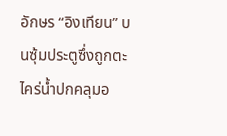อักษร “อิงเทียน” บนซุ้มประตูซึ่งถูกตะไคร่น้ำปกคลุมอ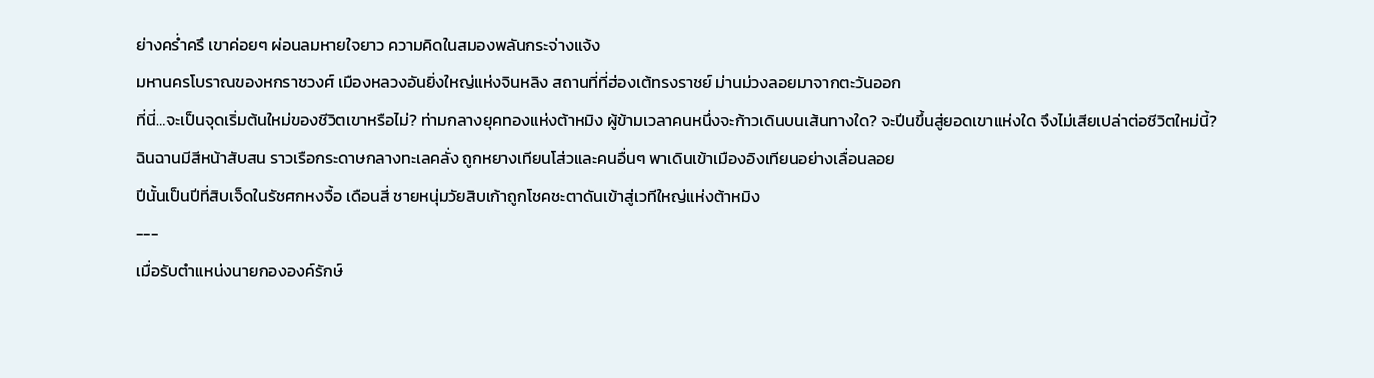ย่างคร่ำครึ เขาค่อยๆ ผ่อนลมหายใจยาว ความคิดในสมองพลันกระจ่างแจ้ง
มหานครโบราณของหกราชวงศ์ เมืองหลวงอันยิ่งใหญ่แห่งจินหลิง สถานที่ที่ฮ่องเต้ทรงราชย์ ม่านม่วงลอยมาจากตะวันออก
ที่นี่…จะเป็นจุดเริ่มต้นใหม่ของชีวิตเขาหรือไม่? ท่ามกลางยุคทองแห่งต้าหมิง ผู้ข้ามเวลาคนหนึ่งจะก้าวเดินบนเส้นทางใด? จะปีนขึ้นสู่ยอดเขาแห่งใด จึงไม่เสียเปล่าต่อชีวิตใหม่นี้?
ฉินฉานมีสีหน้าสับสน ราวเรือกระดาษกลางทะเลคลั่ง ถูกหยางเทียนโส่วและคนอื่นๆ พาเดินเข้าเมืองอิงเทียนอย่างเลื่อนลอย
ปีนั้นเป็นปีที่สิบเจ็ดในรัชศกหงจื้อ เดือนสี่ ชายหนุ่มวัยสิบเก้าถูกโชคชะตาดันเข้าสู่เวทีใหญ่แห่งต้าหมิง
---
เมื่อรับตำแหน่งนายกององค์รักษ์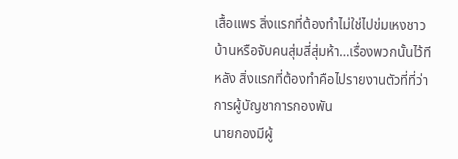เสื้อแพร สิ่งแรกที่ต้องทำไม่ใช่ไปข่มเหงชาวบ้านหรือจับคนสุ่มสี่สุ่มห้า…เรื่องพวกนั้นไว้ทีหลัง สิ่งแรกที่ต้องทำคือไปรายงานตัวที่ที่ว่าการผู้บัญชาการกองพัน
นายกองมีผู้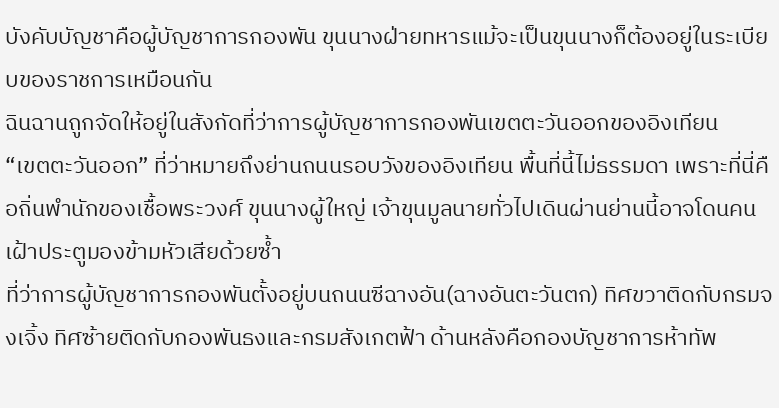บังคับบัญชาคือผู้บัญชาการกองพัน ขุนนางฝ่ายทหารแม้จะเป็นขุนนางก็ต้องอยู่ในระเบียบของราชการเหมือนกัน
ฉินฉานถูกจัดให้อยู่ในสังกัดที่ว่าการผู้บัญชาการกองพันเขตตะวันออกของอิงเทียน
“เขตตะวันออก” ที่ว่าหมายถึงย่านถนนรอบวังของอิงเทียน พื้นที่นี้ไม่ธรรมดา เพราะที่นี่คือถิ่นพำนักของเชื้อพระวงศ์ ขุนนางผู้ใหญ่ เจ้าขุนมูลนายทั่วไปเดินผ่านย่านนี้อาจโดนคนเฝ้าประตูมองข้ามหัวเสียด้วยซ้ำ
ที่ว่าการผู้บัญชาการกองพันตั้งอยู่บนถนนซีฉางอัน(ฉางอันตะวันตก) ทิศขวาติดกับกรมจงเจิ้ง ทิศซ้ายติดกับกองพันธงและกรมสังเกตฟ้า ด้านหลังคือกองบัญชาการห้าทัพ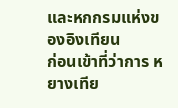และหกกรมแห่งของอิงเทียน
ก่อนเข้าที่ว่าการ หยางเทีย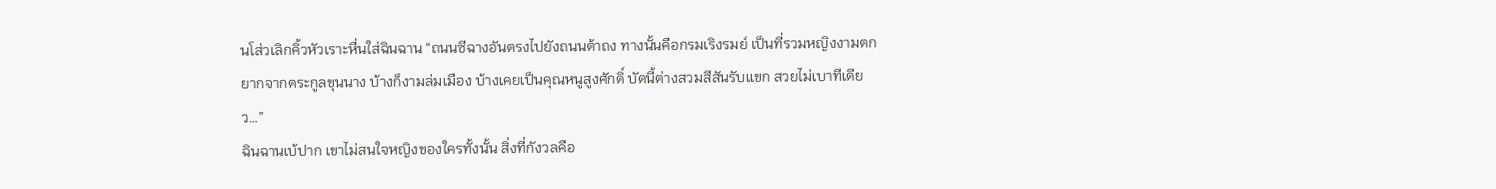นโส่วเลิกคิ้วหัวเราะหื่นใส่ฉินฉาน “ถนนซีฉางอันตรงไปยังถนนต้าถง ทางนั้นคือกรมเริงรมย์ เป็นที่รวมหญิงงามตกยากจากตระกูลขุนนาง บ้างก็งามล่มเมือง บ้างเคยเป็นคุณหนูสูงศักดิ์ บัดนี้ต่างสวมสีสันรับแขก สวยไม่เบาทีเดียว…”
ฉินฉานเบ้ปาก เขาไม่สนใจหญิงของใครทั้งนั้น สิ่งที่กังวลคือ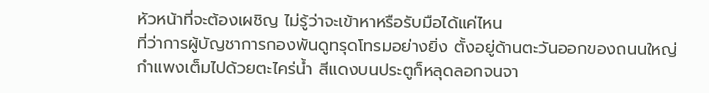หัวหน้าที่จะต้องเผชิญ ไม่รู้ว่าจะเข้าหาหรือรับมือได้แค่ไหน
ที่ว่าการผู้บัญชาการกองพันดูทรุดโทรมอย่างยิ่ง ตั้งอยู่ด้านตะวันออกของถนนใหญ่ กำแพงเต็มไปด้วยตะไคร่น้ำ สีแดงบนประตูก็หลุดลอกจนจา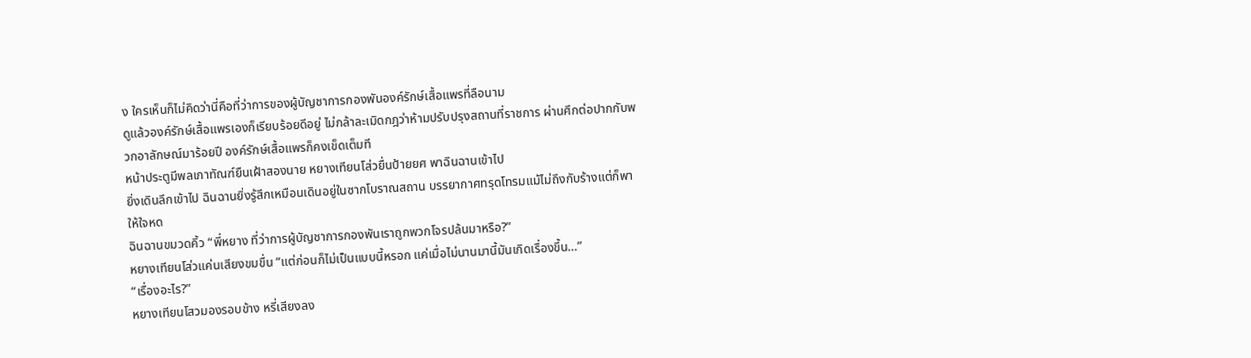ง ใครเห็นก็ไม่คิดว่านี่คือที่ว่าการของผู้บัญชาการกองพันองค์รักษ์เสื้อแพรที่ลือนาม
ดูแล้วองค์รักษ์เสื้อแพรเองก็เรียบร้อยดีอยู่ ไม่กล้าละเมิดกฎว่าห้ามปรับปรุงสถานที่ราชการ ผ่านศึกต่อปากกับพวกอาลักษณ์มาร้อยปี องค์รักษ์เสื้อแพรก็คงเข็ดเต็มที
หน้าประตูมีพลเกาทัณฑ์ยืนเฝ้าสองนาย หยางเทียนโส่วยื่นป้ายยศ พาฉินฉานเข้าไป
ยิ่งเดินลึกเข้าไป ฉินฉานยิ่งรู้สึกเหมือนเดินอยู่ในซากโบราณสถาน บรรยากาศทรุดโทรมแม้ไม่ถึงกับร้างแต่ก็พาให้ใจหด
ฉินฉานขมวดคิ้ว “พี่หยาง ที่ว่าการผู้บัญชาการกองพันเราถูกพวกโจรปล้นมาหรือ?”
หยางเทียนโส่วแค่นเสียงขมขื่น “แต่ก่อนก็ไม่เป็นแบบนี้หรอก แค่เมื่อไม่นานมานี้มันเกิดเรื่องขึ้น…”
“เรื่องอะไร?”
หยางเทียนโสวมองรอบข้าง หรี่เสียงลง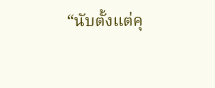“นับตั้งแต่คุ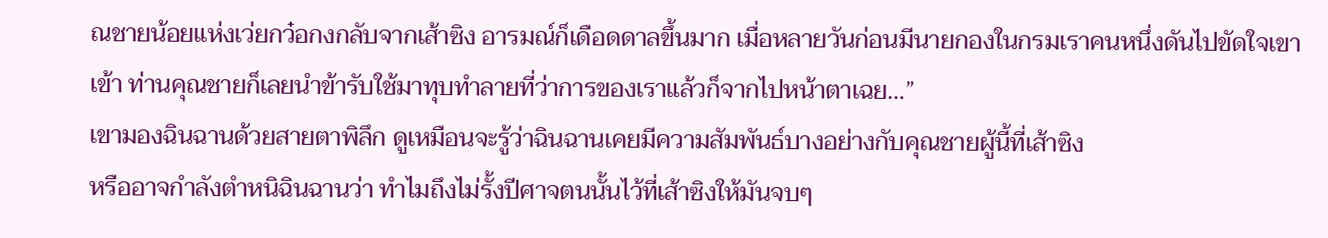ณชายน้อยแห่งเว่ยกว๋อกงกลับจากเส้าซิง อารมณ์ก็เดือดดาลขึ้นมาก เมื่อหลายวันก่อนมีนายกองในกรมเราคนหนึ่งดันไปขัดใจเขาเข้า ท่านคุณชายก็เลยนำข้ารับใช้มาทุบทำลายที่ว่าการของเราแล้วก็จากไปหน้าตาเฉย…”
เขามองฉินฉานด้วยสายตาพิลึก ดูเหมือนจะรู้ว่าฉินฉานเคยมีความสัมพันธ์บางอย่างกับคุณชายผู้นี้ที่เส้าซิง
หรืออาจกำลังตำหนิฉินฉานว่า ทำไมถึงไม่รั้งปีศาจตนนั้นไว้ที่เส้าซิงให้มันจบๆ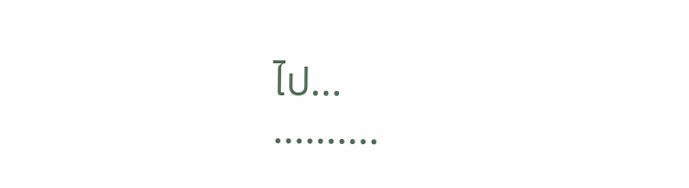ไป…
……….